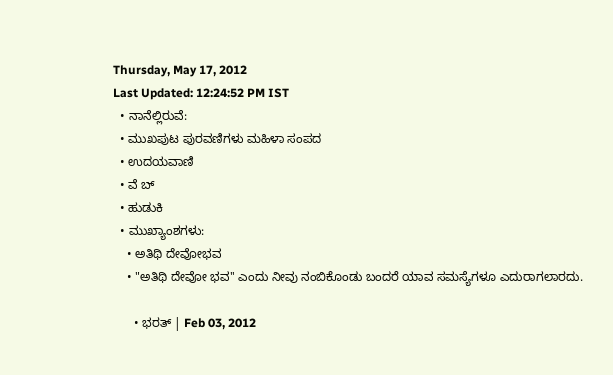Thursday, May 17, 2012
Last Updated: 12:24:52 PM IST
  • ನಾನೆಲ್ಲಿರುವೆ:
  • ಮುಖಪುಟ ಪುರವಣಿಗಳು ಮಹಿಳಾ ಸಂಪದ
  • ಉದಯವಾಣಿ
  • ವೆ ಬ್
  • ಹುಡುಕಿ
  • ಮುಖ್ಯಾಂಶಗಳು:
    • ಅತಿಥಿ ದೇವೋಭವ
    • "ಅತಿಥಿ ದೇವೋ ಭವ'' ಎಂದು ನೀವು ನಂಬಿಕೊಂಡು ಬಂದರೆ ಯಾವ ಸಮಸ್ಯೆಗಳೂ ಎದುರಾಗಲಾರದು.

      • ಭರತ್‌ | Feb 03, 2012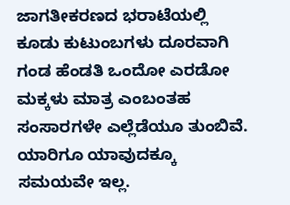ಜಾಗತೀಕರಣದ ಭರಾಟೆಯಲ್ಲಿ ಕೂಡು ಕುಟುಂಬಗಳು ದೂರವಾಗಿ ಗಂಡ ಹೆಂಡತಿ ಒಂದೋ ಎರಡೋ ಮಕ್ಕಳು ಮಾತ್ರ ಎಂಬಂತಹ ಸಂಸಾರಗಳೇ ಎಲ್ಲೆಡೆಯೂ ತುಂಬಿವೆ. ಯಾರಿಗೂ ಯಾವುದಕ್ಕೂ ಸಮಯವೇ ಇಲ್ಲ.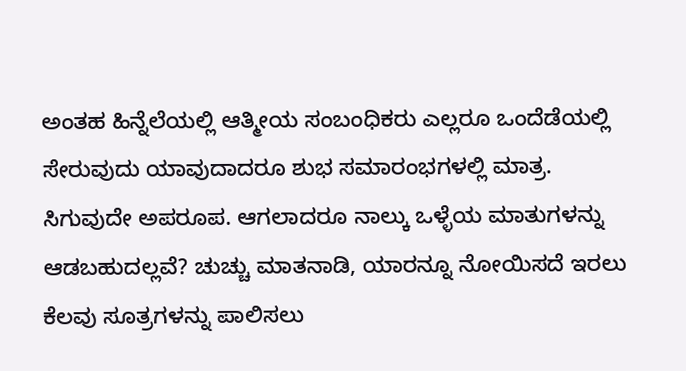ಅಂತಹ ಹಿನ್ನೆಲೆಯಲ್ಲಿ ಆತ್ಮೀಯ ಸಂಬಂಧಿಕರು ಎಲ್ಲರೂ ಒಂದೆಡೆಯಲ್ಲಿ ಸೇರುವುದು ಯಾವುದಾದರೂ ಶುಭ ಸಮಾರಂಭಗಳಲ್ಲಿ ಮಾತ್ರ. ಸಿಗುವುದೇ ಅಪರೂಪ. ಆಗಲಾದರೂ ನಾಲ್ಕು ಒಳ್ಳೆಯ ಮಾತುಗಳನ್ನು ಆಡಬಹುದಲ್ಲವೆ? ಚುಚ್ಚು ಮಾತನಾಡಿ, ಯಾರನ್ನೂ ನೋಯಿಸದೆ ಇರಲು ಕೆಲವು ಸೂತ್ರಗಳನ್ನು ಪಾಲಿಸಲು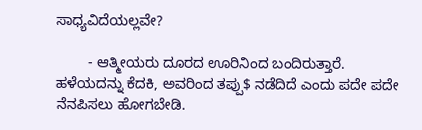ಸಾಧ್ಯವಿದೆಯಲ್ಲವೇ?

        - ಆತ್ಮೀಯರು ದೂರದ ಊರಿನಿಂದ ಬಂದಿರುತ್ತಾರೆ. ಹಳೆಯದನ್ನು ಕೆದಕಿ, ಅವರಿಂದ ತಪ್ಪು$ ನಡೆದಿದೆ ಎಂದು ಪದೇ ಪದೇ ನೆನಪಿಸಲು ಹೋಗಬೇಡಿ.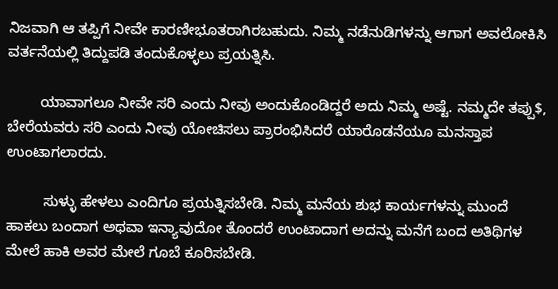ನಿಜವಾಗಿ ಆ ತಪ್ಪಿಗೆ ನೀವೇ ಕಾರಣೀಭೂತರಾಗಿರಬಹುದು. ನಿಮ್ಮ ನಡೆನುಡಿಗಳನ್ನು ಆಗಾಗ ಅವಲೋಕಿಸಿ ವರ್ತನೆಯಲ್ಲಿ ತಿದ್ದುಪಡಿ ತಂದುಕೊಳ್ಳಲು ಪ್ರಯತ್ನಿಸಿ.

        ಯಾವಾಗಲೂ ನೀವೇ ಸರಿ ಎಂದು ನೀವು ಅಂದುಕೊಂಡಿದ್ದರೆ ಅದು ನಿಮ್ಮ ಅಷ್ಟೆ. ನಮ್ಮದೇ ತಪ್ಪು$, ಬೇರೆಯವರು ಸರಿ ಎಂದು ನೀವು ಯೋಚಿಸಲು ಪ್ರಾರಂಭಿಸಿದರೆ ಯಾರೊಡನೆಯೂ ಮನಸ್ತಾಪ ಉಂಟಾಗಲಾರದು.

         ಸುಳ್ಳು ಹೇಳಲು ಎಂದಿಗೂ ಪ್ರಯತ್ನಿಸಬೇಡಿ. ನಿಮ್ಮ ಮನೆಯ ಶುಭ ಕಾರ್ಯಗಳನ್ನು ಮುಂದೆ ಹಾಕಲು ಬಂದಾಗ ಅಥವಾ ಇನ್ಯಾವುದೋ ತೊಂದರೆ ಉಂಟಾದಾಗ ಅದನ್ನು ಮನೆಗೆ ಬಂದ ಅತಿಥಿಗಳ ಮೇಲೆ ಹಾಕಿ ಅವರ ಮೇಲೆ ಗೂಬೆ ಕೂರಿಸಬೇಡಿ.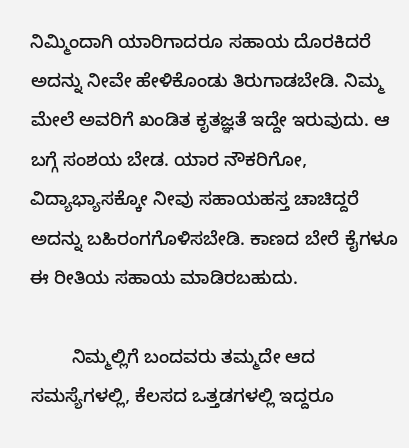ನಿಮ್ಮಿಂದಾಗಿ ಯಾರಿಗಾದರೂ ಸಹಾಯ ದೊರಕಿದರೆ ಅದನ್ನು ನೀವೇ ಹೇಳಿಕೊಂಡು ತಿರುಗಾಡಬೇಡಿ. ನಿಮ್ಮ ಮೇಲೆ ಅವರಿಗೆ ಖಂಡಿತ ಕೃತಜ್ಞತೆ ಇದ್ದೇ ಇರುವುದು. ಆ ಬಗ್ಗೆ ಸಂಶಯ ಬೇಡ. ಯಾರ ನೌಕರಿಗೋ, ವಿದ್ಯಾಭ್ಯಾಸಕ್ಕೋ ನೀವು ಸಹಾಯಹಸ್ತ ಚಾಚಿದ್ದರೆ ಅದನ್ನು ಬಹಿರಂಗಗೊಳಿಸಬೇಡಿ. ಕಾಣದ ಬೇರೆ ಕೈಗಳೂ ಈ ರೀತಿಯ ಸಹಾಯ ಮಾಡಿರಬಹುದು.

        ನಿಮ್ಮಲ್ಲಿಗೆ ಬಂದವರು ತಮ್ಮದೇ ಆದ ಸಮಸ್ಯೆಗಳಲ್ಲಿ, ಕೆಲಸದ ಒತ್ತಡಗಳಲ್ಲಿ ಇದ್ದರೂ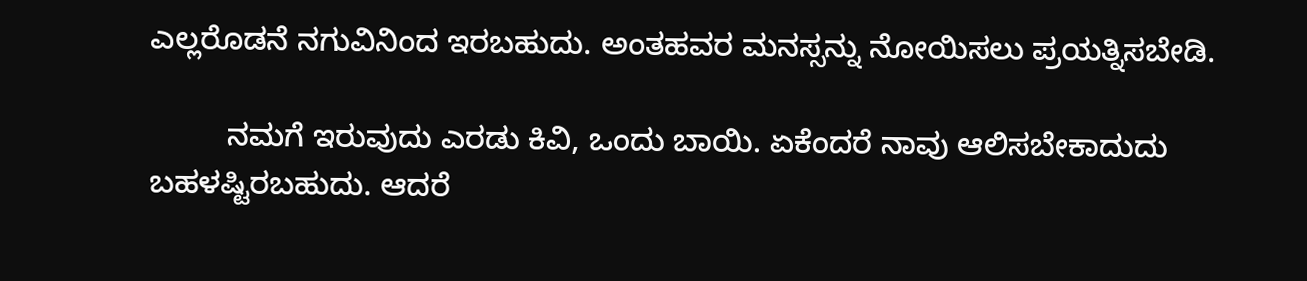ಎಲ್ಲರೊಡನೆ ನಗುವಿನಿಂದ ಇರಬಹುದು. ಅಂತಹವರ ಮನಸ್ಸನ್ನು ನೋಯಿಸಲು ಪ್ರಯತ್ನಿಸಬೇಡಿ.

         ನಮಗೆ ಇರುವುದು ಎರಡು ಕಿವಿ, ಒಂದು ಬಾಯಿ. ಏಕೆಂದರೆ ನಾವು ಆಲಿಸಬೇಕಾದುದು ಬಹಳಷ್ಟಿರಬಹುದು. ಆದರೆ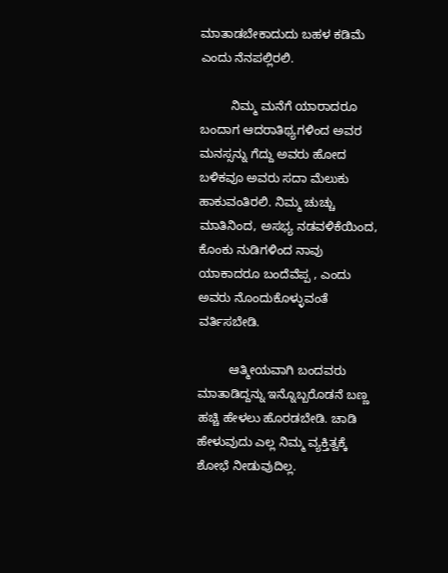ಮಾತಾಡಬೇಕಾದುದು ಬಹಳ ಕಡಿಮೆ ಎಂದು ನೆನಪಲ್ಲಿರಲಿ.

         ನಿಮ್ಮ ಮನೆಗೆ ಯಾರಾದರೂ ಬಂದಾಗ ಆದರಾತಿಥ್ಯಗಳಿಂದ ಅವರ ಮನಸ್ಸನ್ನು ಗೆದ್ದು ಅವರು ಹೋದ ಬಳಿಕವೂ ಅವರು ಸದಾ ಮೆಲುಕು ಹಾಕುವಂತಿರಲಿ. ನಿಮ್ಮ ಚುಚ್ಚು ಮಾತಿನಿಂದ, ಅಸಭ್ಯ ನಡವಳಿಕೆಯಿಂದ, ಕೊಂಕು ನುಡಿಗಳಿಂದ ನಾವು ಯಾಕಾದರೂ ಬಂದೆವೆಪ್ಪ , ಎಂದು ಅವರು ನೊಂದುಕೊಳ್ಳುವಂತೆ ವರ್ತಿಸಬೇಡಿ.

         ಆತ್ಮೀಯವಾಗಿ ಬಂದವರು ಮಾತಾಡಿದ್ದನ್ನು ಇನ್ನೊಬ್ಬರೊಡನೆ ಬಣ್ಣ ಹಚ್ಚಿ ಹೇಳಲು ಹೊರಡಬೇಡಿ. ಚಾಡಿ ಹೇಳುವುದು ಎಲ್ಲ ನಿಮ್ಮ ವ್ಯಕ್ತಿತ್ವಕ್ಕೆ ಶೋಭೆ ನೀಡುವುದಿಲ್ಲ.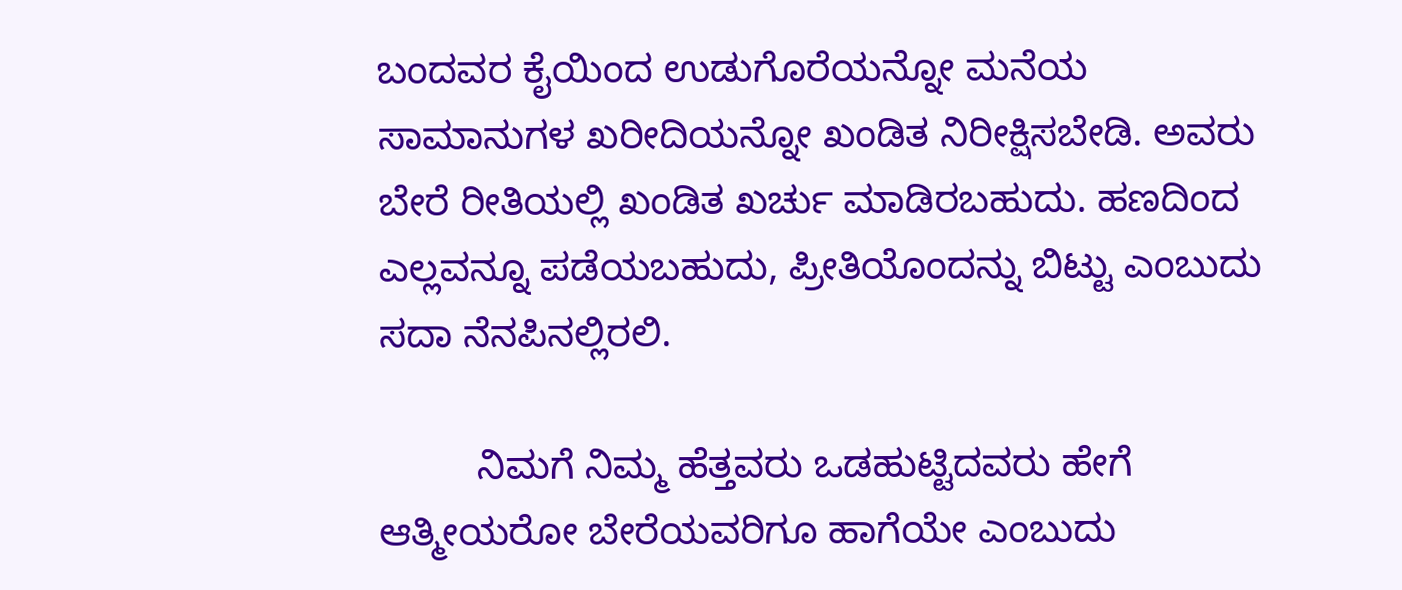ಬಂದವರ ಕೈಯಿಂದ ಉಡುಗೊರೆಯನ್ನೋ ಮನೆಯ ಸಾಮಾನುಗಳ ಖರೀದಿಯನ್ನೋ ಖಂಡಿತ ನಿರೀಕ್ಷಿಸಬೇಡಿ. ಅವರು ಬೇರೆ ರೀತಿಯಲ್ಲಿ ಖಂಡಿತ ಖರ್ಚು ಮಾಡಿರಬಹುದು. ಹಣದಿಂದ ಎಲ್ಲವನ್ನೂ ಪಡೆಯಬಹುದು, ಪ್ರೀತಿಯೊಂದನ್ನು ಬಿಟ್ಟು ಎಂಬುದು ಸದಾ ನೆನಪಿನಲ್ಲಿರಲಿ.

         ನಿಮಗೆ ನಿಮ್ಮ ಹೆತ್ತವರು ಒಡಹುಟ್ಟಿದವರು ಹೇಗೆ ಆತ್ಮೀಯರೋ ಬೇರೆಯವರಿಗೂ ಹಾಗೆಯೇ ಎಂಬುದು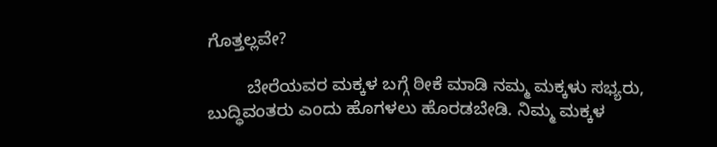ಗೊತ್ತಲ್ಲವೇ?

        ಬೇರೆಯವರ ಮಕ್ಕಳ ಬಗ್ಗೆ ಠೀಕೆ ಮಾಡಿ ನಮ್ಮ ಮಕ್ಕಳು ಸಭ್ಯರು, ಬುದ್ಧಿವಂತರು ಎಂದು ಹೊಗಳಲು ಹೊರಡಬೇಡಿ. ನಿಮ್ಮ ಮಕ್ಕಳ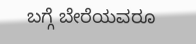ಬಗ್ಗೆ ಬೇರೆಯವರೂ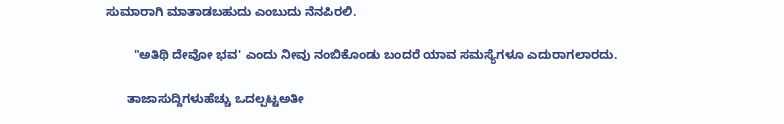ಸುಮಾರಾಗಿ ಮಾತಾಡಬಹುದು ಎಂಬುದು ನೆನಪಿರಲಿ.

        "ಅತಿಥಿ ದೇವೋ ಭವ' ಎಂದು ನೀವು ನಂಬಿಕೊಂಡು ಬಂದರೆ ಯಾವ ಸಮಸ್ಯೆಗಳೂ ಎದುರಾಗಲಾರದು.

      ತಾಜಾಸುದ್ದಿಗಳುಹೆಚ್ಚು ಒದಲ್ಪಟ್ಟಅತೀ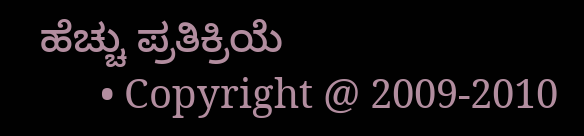ಹೆಚ್ಚು ಪ್ರತಿಕ್ರಿಯೆ
      • Copyright @ 2009-2010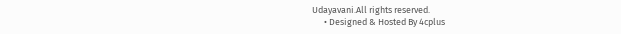Udayavani.All rights reserved.
      • Designed & Hosted By 4cplus